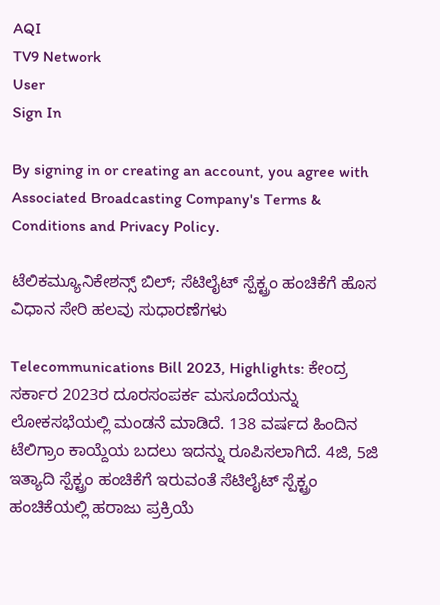AQI
TV9 Network
User
Sign In

By signing in or creating an account, you agree with Associated Broadcasting Company's Terms & Conditions and Privacy Policy.

ಟೆಲಿಕಮ್ಯೂನಿಕೇಶನ್ಸ್ ಬಿಲ್; ಸೆಟಿಲೈಟ್ ಸ್ಪೆಕ್ಟ್ರಂ ಹಂಚಿಕೆಗೆ ಹೊಸ ವಿಧಾನ ಸೇರಿ ಹಲವು ಸುಧಾರಣೆಗಳು

Telecommunications Bill 2023, Highlights: ಕೇಂದ್ರ ಸರ್ಕಾರ 2023ರ ದೂರಸಂಪರ್ಕ ಮಸೂದೆಯನ್ನು ಲೋಕಸಭೆಯಲ್ಲಿ ಮಂಡನೆ ಮಾಡಿದೆ. 138 ವರ್ಷದ ಹಿಂದಿನ ಟೆಲಿಗ್ರಾಂ ಕಾಯ್ದೆಯ ಬದಲು ಇದನ್ನು ರೂಪಿಸಲಾಗಿದೆ. 4ಜಿ, 5ಜಿ ಇತ್ಯಾದಿ ಸ್ಪೆಕ್ಟ್ರಂ ಹಂಚಿಕೆಗೆ ಇರುವಂತೆ ಸೆಟಿಲೈಟ್ ಸ್ಪೆಕ್ಟ್ರಂ ಹಂಚಿಕೆಯಲ್ಲಿ ಹರಾಜು ಪ್ರಕ್ರಿಯೆ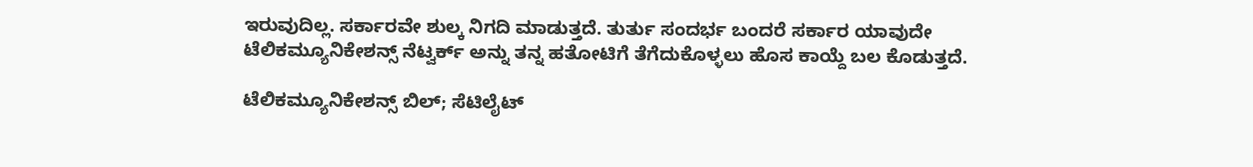ಇರುವುದಿಲ್ಲ. ಸರ್ಕಾರವೇ ಶುಲ್ಕ ನಿಗದಿ ಮಾಡುತ್ತದೆ. ತುರ್ತು ಸಂದರ್ಭ ಬಂದರೆ ಸರ್ಕಾರ ಯಾವುದೇ ಟೆಲಿಕಮ್ಯೂನಿಕೇಶನ್ಸ್ ನೆಟ್ವರ್ಕ್ ಅನ್ನು ತನ್ನ ಹತೋಟಿಗೆ ತೆಗೆದುಕೊಳ್ಳಲು ಹೊಸ ಕಾಯ್ದೆ ಬಲ ಕೊಡುತ್ತದೆ.

ಟೆಲಿಕಮ್ಯೂನಿಕೇಶನ್ಸ್ ಬಿಲ್; ಸೆಟಿಲೈಟ್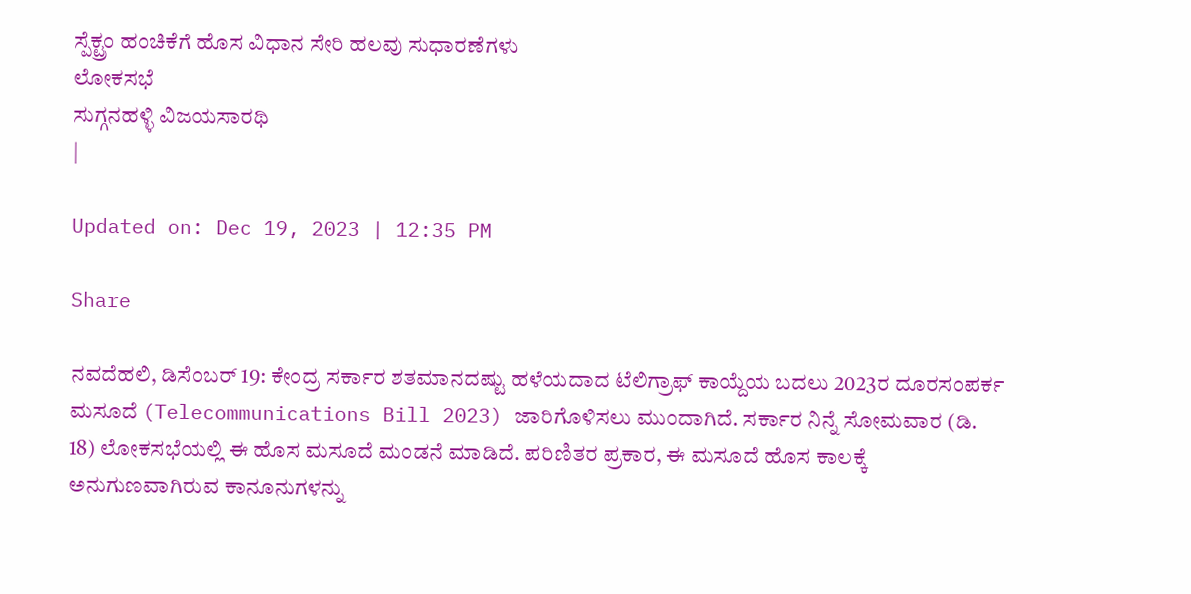ಸ್ಪೆಕ್ಟ್ರಂ ಹಂಚಿಕೆಗೆ ಹೊಸ ವಿಧಾನ ಸೇರಿ ಹಲವು ಸುಧಾರಣೆಗಳು
ಲೋಕಸಭೆ
ಸುಗ್ಗನಹಳ್ಳಿ ವಿಜಯಸಾರಥಿ
|

Updated on: Dec 19, 2023 | 12:35 PM

Share

ನವದೆಹಲಿ, ಡಿಸೆಂಬರ್ 19: ಕೇಂದ್ರ ಸರ್ಕಾರ ಶತಮಾನದಷ್ಟು ಹಳೆಯದಾದ ಟೆಲಿಗ್ರಾಫ್ ಕಾಯ್ದೆಯ ಬದಲು 2023ರ ದೂರಸಂಪರ್ಕ ಮಸೂದೆ (Telecommunications Bill 2023) ಜಾರಿಗೊಳಿಸಲು ಮುಂದಾಗಿದೆ. ಸರ್ಕಾರ ನಿನ್ನೆ ಸೋಮವಾರ (ಡಿ. 18) ಲೋಕಸಭೆಯಲ್ಲಿ ಈ ಹೊಸ ಮಸೂದೆ ಮಂಡನೆ ಮಾಡಿದೆ. ಪರಿಣಿತರ ಪ್ರಕಾರ, ಈ ಮಸೂದೆ ಹೊಸ ಕಾಲಕ್ಕೆ ಅನುಗುಣವಾಗಿರುವ ಕಾನೂನುಗಳನ್ನು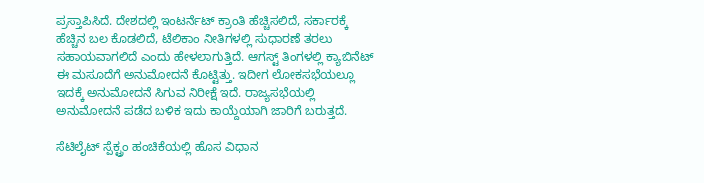ಪ್ರಸ್ತಾಪಿಸಿದೆ. ದೇಶದಲ್ಲಿ ಇಂಟರ್ನೆಟ್ ಕ್ರಾಂತಿ ಹೆಚ್ಚಿಸಲಿದೆ, ಸರ್ಕಾರಕ್ಕೆ ಹೆಚ್ಚಿನ ಬಲ ಕೊಡಲಿದೆ, ಟೆಲಿಕಾಂ ನೀತಿಗಳಲ್ಲಿ ಸುಧಾರಣೆ ತರಲು ಸಹಾಯವಾಗಲಿದೆ ಎಂದು ಹೇಳಲಾಗುತ್ತಿದೆ. ಆಗಸ್ಟ್ ತಿಂಗಳಲ್ಲಿ ಕ್ಯಾಬಿನೆಟ್ ಈ ಮಸೂದೆಗೆ ಅನುಮೋದನೆ ಕೊಟ್ಟಿತ್ತು. ಇದೀಗ ಲೋಕಸಭೆಯಲ್ಲೂ ಇದಕ್ಕೆ ಅನುಮೋದನೆ ಸಿಗುವ ನಿರೀಕ್ಷೆ ಇದೆ. ರಾಜ್ಯಸಭೆಯಲ್ಲಿ ಅನುಮೋದನೆ ಪಡೆದ ಬಳಿಕ ಇದು ಕಾಯ್ದೆಯಾಗಿ ಜಾರಿಗೆ ಬರುತ್ತದೆ.

ಸೆಟಿಲೈಟ್ ಸ್ಪೆಕ್ಟ್ರಂ ಹಂಚಿಕೆಯಲ್ಲಿ ಹೊಸ ವಿಧಾನ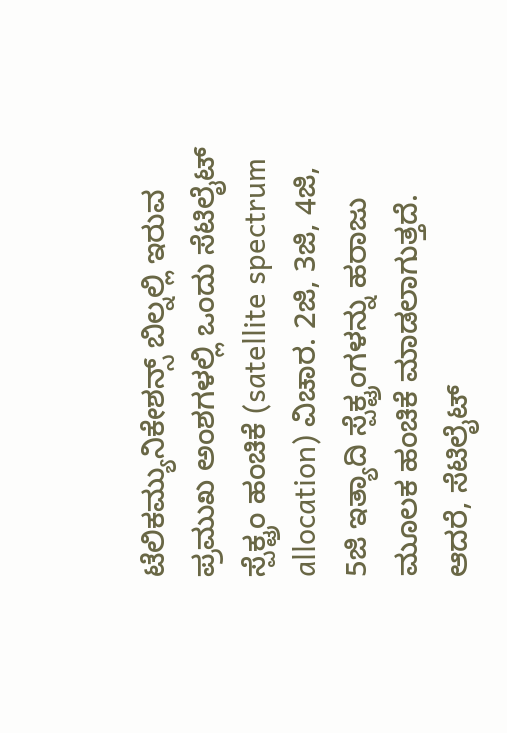ಟೆಲಿಕಮ್ಯುನಿಕೇಶನ್ಸ್ ಬಿಲ್ನಲ್ಲಿ ಇರುವ ಪ್ರಮುಖ ಅಂಶಗಳಲ್ಲಿ ಒಂದು ಸೆಟಿಲೈಟ್ ಸ್ಪೆಕ್ಟ್ರಂ ಹಂಚಿಕೆ (satellite spectrum allocation) ವಿಚಾರ. 2ಜಿ, 3ಜಿ, 4ಜಿ, 5ಜಿ ಇತ್ಯಾದಿ ಸ್ಪೆಕ್ಟ್ರಂಗಳನ್ನು ಹರಾಜು ಮೂಲಕ ಹಂಚಿಕೆ ಮಾಡಲಾಗುತ್ತದೆ. ಆದರೆ, ಸೆಟಿಲೈಟ್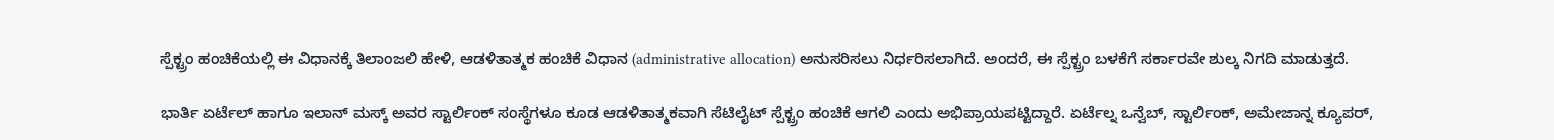ಸ್ಪೆಕ್ಟ್ರಂ ಹಂಚಿಕೆಯಲ್ಲಿ ಈ ವಿಧಾನಕ್ಕೆ ತಿಲಾಂಜಲಿ ಹೇಳಿ, ಆಡಳಿತಾತ್ಮಕ ಹಂಚಿಕೆ ವಿಧಾನ (administrative allocation) ಅನುಸರಿಸಲು ನಿರ್ಧರಿಸಲಾಗಿದೆ. ಅಂದರೆ, ಈ ಸ್ಪೆಕ್ಟ್ರಂ ಬಳಕೆಗೆ ಸರ್ಕಾರವೇ ಶುಲ್ಕ ನಿಗದಿ ಮಾಡುತ್ತದೆ.

ಭಾರ್ತಿ ಏರ್ಟೆಲ್ ಹಾಗೂ ಇಲಾನ್ ಮಸ್ಕ್ ಅವರ ಸ್ಟಾರ್ಲಿಂಕ್ ಸಂಸ್ಥೆಗಳೂ ಕೂಡ ಆಡಳಿತಾತ್ಮಕವಾಗಿ ಸೆಟಿಲೈಟ್ ಸ್ಪೆಕ್ಟ್ರಂ ಹಂಚಿಕೆ ಆಗಲಿ ಎಂದು ಅಭಿಪ್ರಾಯಪಟ್ಟಿದ್ದಾರೆ. ಏರ್ಟೆಲ್ನ ಒನ್ವೆಬ್, ಸ್ಟಾರ್ಲಿಂಕ್, ಅಮೇಜಾನ್ನ ಕ್ಯೂಪರ್,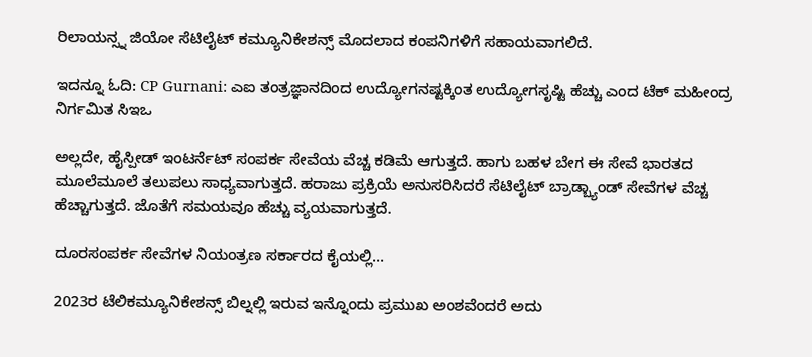ರಿಲಾಯನ್ಸ್ನ ಜಿಯೋ ಸೆಟಿಲೈಟ್ ಕಮ್ಯೂನಿಕೇಶನ್ಸ್ ಮೊದಲಾದ ಕಂಪನಿಗಳಿಗೆ ಸಹಾಯವಾಗಲಿದೆ.

ಇದನ್ನೂ ಓದಿ: CP Gurnani: ಎಐ ತಂತ್ರಜ್ಞಾನದಿಂದ ಉದ್ಯೋಗನಷ್ಟಕ್ಕಿಂತ ಉದ್ಯೋಗಸೃಷ್ಟಿ ಹೆಚ್ಚು ಎಂದ ಟೆಕ್ ಮಹೀಂದ್ರ ನಿರ್ಗಮಿತ ಸಿಇಒ

ಅಲ್ಲದೇ, ಹೈಸ್ಪೀಡ್ ಇಂಟರ್ನೆಟ್ ಸಂಪರ್ಕ ಸೇವೆಯ ವೆಚ್ಚ ಕಡಿಮೆ ಆಗುತ್ತದೆ. ಹಾಗು ಬಹಳ ಬೇಗ ಈ ಸೇವೆ ಭಾರತದ ಮೂಲೆಮೂಲೆ ತಲುಪಲು ಸಾಧ್ಯವಾಗುತ್ತದೆ. ಹರಾಜು ಪ್ರಕ್ರಿಯೆ ಅನುಸರಿಸಿದರೆ ಸೆಟಿಲೈಟ್ ಬ್ರಾಡ್ಬ್ಯಾಂಡ್ ಸೇವೆಗಳ ವೆಚ್ಚ ಹೆಚ್ಚಾಗುತ್ತದೆ. ಜೊತೆಗೆ ಸಮಯವೂ ಹೆಚ್ಚು ವ್ಯಯವಾಗುತ್ತದೆ.

ದೂರಸಂಪರ್ಕ ಸೇವೆಗಳ ನಿಯಂತ್ರಣ ಸರ್ಕಾರದ ಕೈಯಲ್ಲಿ…

2023ರ ಟೆಲಿಕಮ್ಯೂನಿಕೇಶನ್ಸ್ ಬಿಲ್ನಲ್ಲಿ ಇರುವ ಇನ್ನೊಂದು ಪ್ರಮುಖ ಅಂಶವೆಂದರೆ ಅದು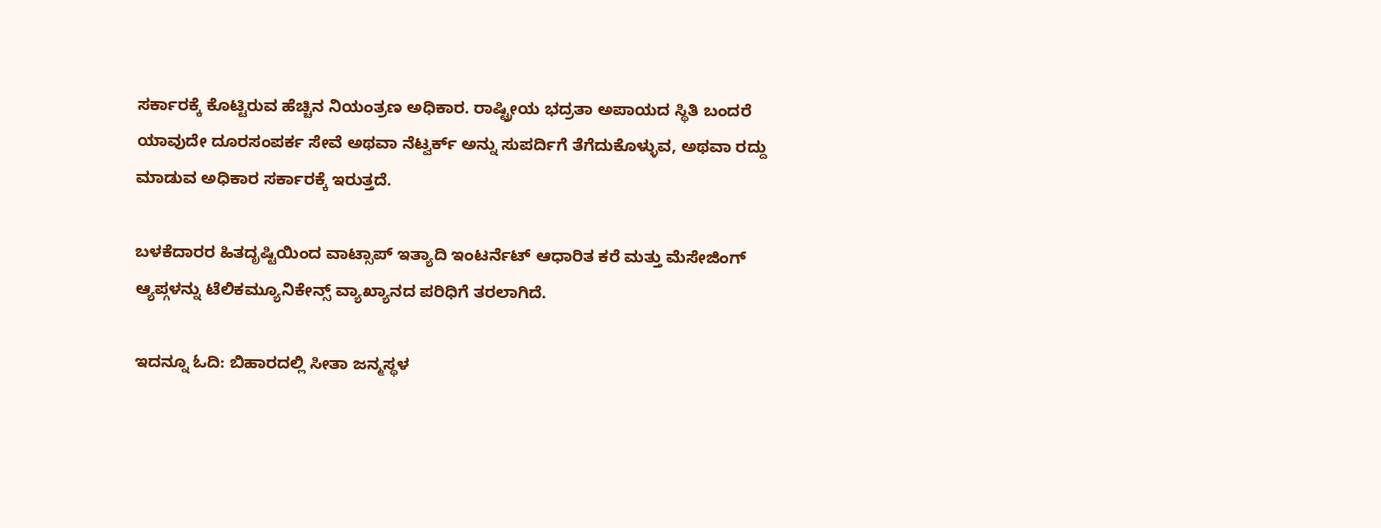ಸರ್ಕಾರಕ್ಕೆ ಕೊಟ್ಟಿರುವ ಹೆಚ್ಚಿನ ನಿಯಂತ್ರಣ ಅಧಿಕಾರ. ರಾಷ್ಟ್ರೀಯ ಭದ್ರತಾ ಅಪಾಯದ ಸ್ಥಿತಿ ಬಂದರೆ ಯಾವುದೇ ದೂರಸಂಪರ್ಕ ಸೇವೆ ಅಥವಾ ನೆಟ್ವರ್ಕ್ ಅನ್ನು ಸುಪರ್ದಿಗೆ ತೆಗೆದುಕೊಳ್ಳುವ, ಅಥವಾ ರದ್ದು ಮಾಡುವ ಅಧಿಕಾರ ಸರ್ಕಾರಕ್ಕೆ ಇರುತ್ತದೆ.

ಬಳಕೆದಾರರ ಹಿತದೃಷ್ಟಿಯಿಂದ ವಾಟ್ಸಾಪ್ ಇತ್ಯಾದಿ ಇಂಟರ್ನೆಟ್ ಆಧಾರಿತ ಕರೆ ಮತ್ತು ಮೆಸೇಜಿಂಗ್ ಆ್ಯಪ್ಗಳನ್ನು ಟೆಲಿಕಮ್ಯೂನಿಕೇನ್ಸ್ ವ್ಯಾಖ್ಯಾನದ ಪರಿಧಿಗೆ ತರಲಾಗಿದೆ.

ಇದನ್ನೂ ಓದಿ: ಬಿಹಾರದಲ್ಲಿ ಸೀತಾ ಜನ್ಮಸ್ಥಳ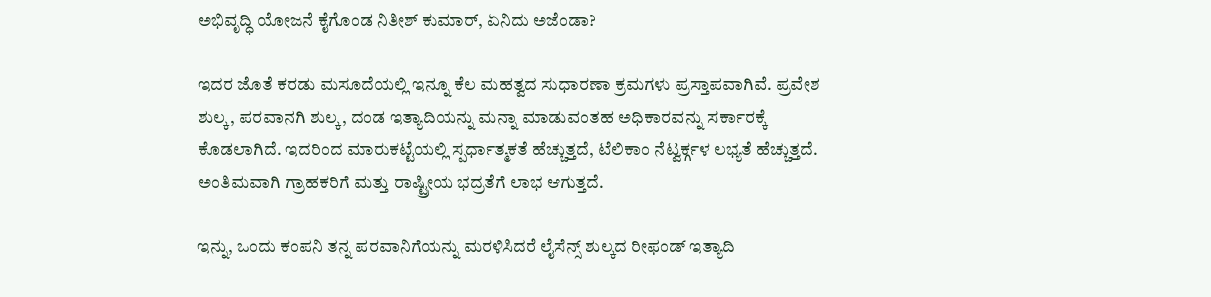ಅಭಿವೃದ್ಧಿ ಯೋಜನೆ ಕೈಗೊಂಡ ನಿತೀಶ್ ಕುಮಾರ್, ಏನಿದು ಅಜೆಂಡಾ?

ಇದರ ಜೊತೆ ಕರಡು ಮಸೂದೆಯಲ್ಲಿ ಇನ್ನೂ ಕೆಲ ಮಹತ್ವದ ಸುಧಾರಣಾ ಕ್ರಮಗಳು ಪ್ರಸ್ತಾಪವಾಗಿವೆ. ಪ್ರವೇಶ ಶುಲ್ಕ, ಪರವಾನಗಿ ಶುಲ್ಕ, ದಂಡ ಇತ್ಯಾದಿಯನ್ನು ಮನ್ನಾ ಮಾಡುವಂತಹ ಅಧಿಕಾರವನ್ನು ಸರ್ಕಾರಕ್ಕೆ ಕೊಡಲಾಗಿದೆ. ಇದರಿಂದ ಮಾರುಕಟ್ಟೆಯಲ್ಲಿ ಸ್ಪರ್ಧಾತ್ಮಕತೆ ಹೆಚ್ಚುತ್ತದೆ, ಟೆಲಿಕಾಂ ನೆಟ್ವರ್ಕ್ಗಳ ಲಭ್ಯತೆ ಹೆಚ್ಚುತ್ತದೆ. ಅಂತಿಮವಾಗಿ ಗ್ರಾಹಕರಿಗೆ ಮತ್ತು ರಾಷ್ಟ್ರೀಯ ಭದ್ರತೆಗೆ ಲಾಭ ಆಗುತ್ತದೆ.

ಇನ್ನು, ಒಂದು ಕಂಪನಿ ತನ್ನ ಪರವಾನಿಗೆಯನ್ನು ಮರಳಿಸಿದರೆ ಲೈಸೆನ್ಸ್ ಶುಲ್ಕದ ರೀಫಂಡ್ ಇತ್ಯಾದಿ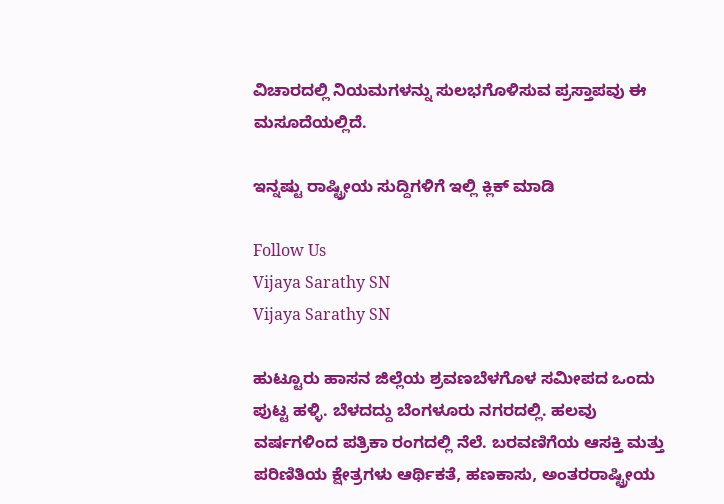ವಿಚಾರದಲ್ಲಿ ನಿಯಮಗಳನ್ನು ಸುಲಭಗೊಳಿಸುವ ಪ್ರಸ್ತಾಪವು ಈ ಮಸೂದೆಯಲ್ಲಿದೆ.

ಇನ್ನಷ್ಟು ರಾಷ್ಟ್ರೀಯ ಸುದ್ದಿಗಳಿಗೆ ಇಲ್ಲಿ ಕ್ಲಿಕ್ ಮಾಡಿ

Follow Us
Vijaya Sarathy SN
Vijaya Sarathy SN

ಹುಟ್ಟೂರು ಹಾಸನ ಜಿಲ್ಲೆಯ ಶ್ರವಣಬೆಳಗೊಳ ಸಮೀಪದ ಒಂದು ಪುಟ್ಟ ಹಳ್ಳಿ. ಬೆಳದದ್ದು ಬೆಂಗಳೂರು ನಗರದಲ್ಲಿ. ಹಲವು ವರ್ಷಗಳಿಂದ ಪತ್ರಿಕಾ ರಂಗದಲ್ಲಿ ನೆಲೆ. ಬರವಣಿಗೆಯ ಆಸಕ್ತಿ ಮತ್ತು ಪರಿಣಿತಿಯ ಕ್ಷೇತ್ರಗಳು ಆರ್ಥಿಕತೆ, ಹಣಕಾಸು, ಅಂತರರಾಷ್ಟ್ರೀಯ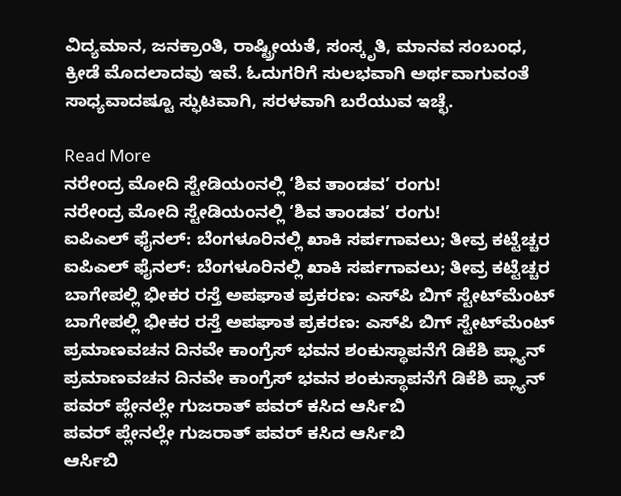ವಿದ್ಯಮಾನ, ಜನಕ್ರಾಂತಿ, ರಾಷ್ಟ್ರೀಯತೆ, ಸಂಸ್ಕೃತಿ, ಮಾನವ ಸಂಬಂಧ, ಕ್ರೀಡೆ ಮೊದಲಾದವು ಇವೆ. ಓದುಗರಿಗೆ ಸುಲಭವಾಗಿ ಅರ್ಥವಾಗುವಂತೆ ಸಾಧ್ಯವಾದಷ್ಟೂ ಸ್ಫುಟವಾಗಿ, ಸರಳವಾಗಿ ಬರೆಯುವ ಇಚ್ಛೆ.

Read More
ನರೇಂದ್ರ ಮೋದಿ ಸ್ಟೇಡಿಯಂನಲ್ಲಿ ‘ಶಿವ ತಾಂಡವ’ ರಂಗು!
ನರೇಂದ್ರ ಮೋದಿ ಸ್ಟೇಡಿಯಂನಲ್ಲಿ ‘ಶಿವ ತಾಂಡವ’ ರಂಗು!
ಐಪಿಎಲ್ ಫೈನಲ್: ಬೆಂಗಳೂರಿನಲ್ಲಿ ಖಾಕಿ ಸರ್ಪಗಾವಲು; ತೀವ್ರ ಕಟ್ಟೆಚ್ಚರ
ಐಪಿಎಲ್ ಫೈನಲ್: ಬೆಂಗಳೂರಿನಲ್ಲಿ ಖಾಕಿ ಸರ್ಪಗಾವಲು; ತೀವ್ರ ಕಟ್ಟೆಚ್ಚರ
ಬಾಗೇಪಲ್ಲಿ ಭೀಕರ ರಸ್ತೆ ಅಪಘಾತ ಪ್ರಕರಣ: ಎಸ್‌ಪಿ ಬಿಗ್ ಸ್ಟೇಟ್‌ಮೆಂಟ್
ಬಾಗೇಪಲ್ಲಿ ಭೀಕರ ರಸ್ತೆ ಅಪಘಾತ ಪ್ರಕರಣ: ಎಸ್‌ಪಿ ಬಿಗ್ ಸ್ಟೇಟ್‌ಮೆಂಟ್
ಪ್ರಮಾಣವಚನ ದಿನವೇ ಕಾಂಗ್ರೆಸ್ ಭವನ ಶಂಕುಸ್ಥಾಪನೆಗೆ ಡಿಕೆಶಿ ಪ್ಲ್ಯಾನ್
ಪ್ರಮಾಣವಚನ ದಿನವೇ ಕಾಂಗ್ರೆಸ್ ಭವನ ಶಂಕುಸ್ಥಾಪನೆಗೆ ಡಿಕೆಶಿ ಪ್ಲ್ಯಾನ್
ಪವರ್ ಪ್ಲೇನಲ್ಲೇ ಗುಜರಾತ್ ಪವರ್ ಕಸಿದ ಆರ್ಸಿಬಿ
ಪವರ್ ಪ್ಲೇನಲ್ಲೇ ಗುಜರಾತ್ ಪವರ್ ಕಸಿದ ಆರ್ಸಿಬಿ
ಆರ್ಸಿಬಿ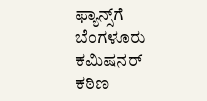ಫ್ಯಾನ್ಸ್‌ಗೆ ಬೆಂಗಳೂರು ಕಮಿಷನರ್ ಕಠಿಣ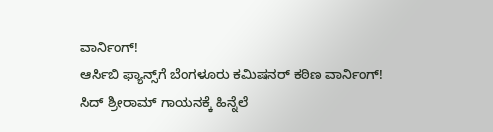ವಾರ್ನಿಂಗ್!
ಆರ್ಸಿಬಿ ಫ್ಯಾನ್ಸ್‌ಗೆ ಬೆಂಗಳೂರು ಕಮಿಷನರ್ ಕಠಿಣ ವಾರ್ನಿಂಗ್!
ಸಿದ್ ಶ್ರೀರಾಮ್ ಗಾಯನಕ್ಕೆ ಹಿನ್ನೆಲೆ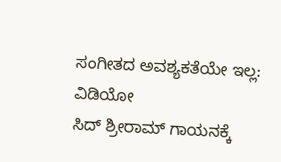ಸಂಗೀತದ ಅವಶ್ಯಕತೆಯೇ ಇಲ್ಲ: ವಿಡಿಯೋ
ಸಿದ್ ಶ್ರೀರಾಮ್ ಗಾಯನಕ್ಕೆ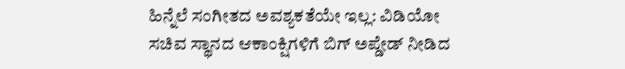ಹಿನ್ನೆಲೆ ಸಂಗೀತದ ಅವಶ್ಯಕತೆಯೇ ಇಲ್ಲ: ವಿಡಿಯೋ
ಸಚಿವ ಸ್ಥಾನದ ಆಕಾಂಕ್ಷಿಗಳಿಗೆ ಬಿಗ್ ಅಪ್ಡೇಡ್ ನೀಡಿದ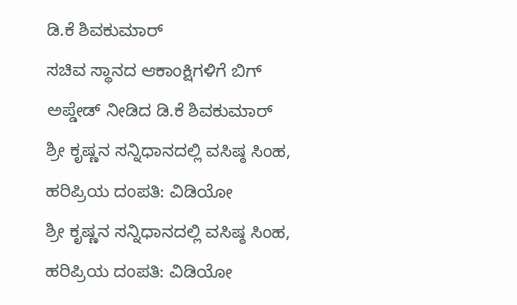ಡಿ.ಕೆ ಶಿವಕುಮಾರ್
ಸಚಿವ ಸ್ಥಾನದ ಆಕಾಂಕ್ಷಿಗಳಿಗೆ ಬಿಗ್ ಅಪ್ಡೇಡ್ ನೀಡಿದ ಡಿ.ಕೆ ಶಿವಕುಮಾರ್
ಶ್ರೀ ಕೃಷ್ಣನ ಸನ್ನಿಧಾನದಲ್ಲಿ ವಸಿಷ್ಠ ಸಿಂಹ, ಹರಿಪ್ರಿಯ ದಂಪತಿ: ವಿಡಿಯೋ
ಶ್ರೀ ಕೃಷ್ಣನ ಸನ್ನಿಧಾನದಲ್ಲಿ ವಸಿಷ್ಠ ಸಿಂಹ, ಹರಿಪ್ರಿಯ ದಂಪತಿ: ವಿಡಿಯೋ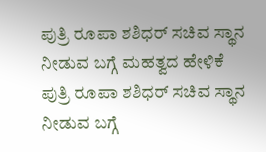ಪುತ್ರಿ ರೂಪಾ ಶಶಿಧರ್ ಸಚಿವ ಸ್ಥಾನ ನೀಡುವ ಬಗ್ಗೆ ಮಹತ್ವದ ಹೇಳಿಕೆ
ಪುತ್ರಿ ರೂಪಾ ಶಶಿಧರ್ ಸಚಿವ ಸ್ಥಾನ ನೀಡುವ ಬಗ್ಗೆ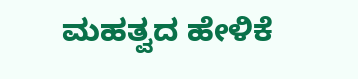ಮಹತ್ವದ ಹೇಳಿಕೆ